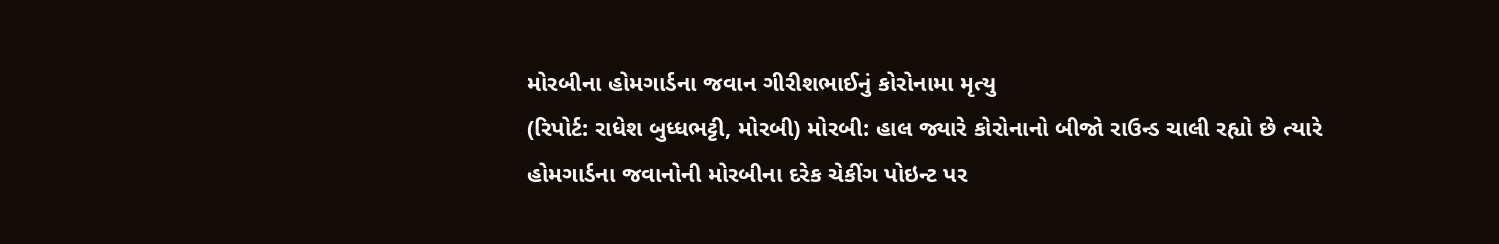મોરબીના હોમગાર્ડના જવાન ગીરીશભાઈનું કોરોનામા મૃત્યુ
(રિપોર્ટ: રાધેશ બુધ્ધભટ્ટી, મોરબી) મોરબી: હાલ જ્યારે કોરોનાનો બીજો રાઉન્ડ ચાલી રહ્યો છે ત્યારે હોમગાર્ડના જવાનોની મોરબીના દરેક ચેકીંગ પોઇન્ટ પર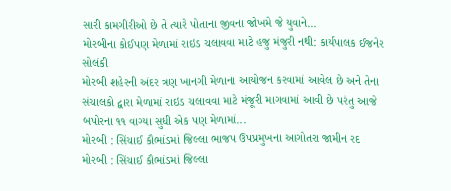સારી કામગીરીઓ છે તે ત્યારે પોતાના જીવના જોખમે જે યુવાને...
મોરબીના કોઈપણ મેળામાં રાઇડ ચલાવવા માટે હજુ મંજુરી નથી: કાર્યપાલક ઈજનેર સોલંકી
મોરબી શહેરની અંદર ત્રણ ખાનગી મેળાના આયોજન કરવામાં આવેલ છે અને તેના સંચાલકો દ્વારા મેળામાં રાઇડ ચલાવવા માટે મંજૂરી માગવામાં આવી છે પરંતુ આજે બપોરના ૧૧ વાગ્યા સુધી એક પણ મેળામાં...
મોરબી : સિંચાઈ કૌભાંડમાં જિલ્લા ભાજપ ઉપપ્રમુખના આગોતરા જામીન રદ
મોરબી : સિંચાઈ કૌભાંડમાં જિલ્લા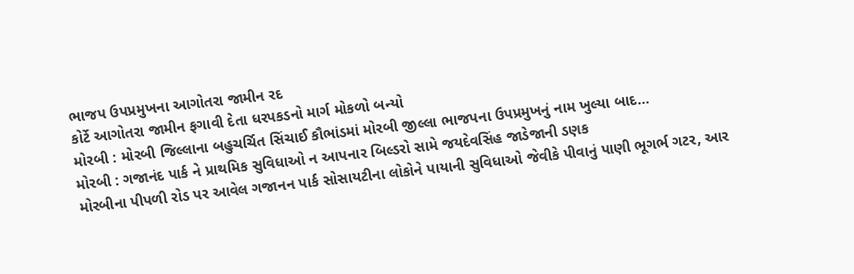ભાજપ ઉપપ્રમુખના આગોતરા જામીન રદ
કોર્ટે આગોતરા જામીન ફગાવી દેતા ધરપકડનો માર્ગ મોકળો બન્યો
મોરબી : મોરબી જિલ્લાના બહુચર્ચિત સિંચાઈ કૌભાંડમાં મોરબી જીલ્લા ભાજપના ઉપપ્રમુખનું નામ ખુલ્યા બાદ...
મોરબી : ગજાનંદ પાર્ક ને પ્રાથમિક સુવિધાઓ ન આપનાર બિલ્ડરો સામે જયદેવસિંહ જાડેજાની ડણક
મોરબીના પીપળી રોડ પર આવેલ ગજાનન પાર્ક સોસાયટીના લોકોને પાયાની સુવિધાઓ જેવીકે પીવાનું પાણી ભૂગર્ભ ગટર, આર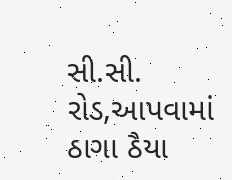સી.સી. રોડ,આપવામાં ઠાગા ઠૈયા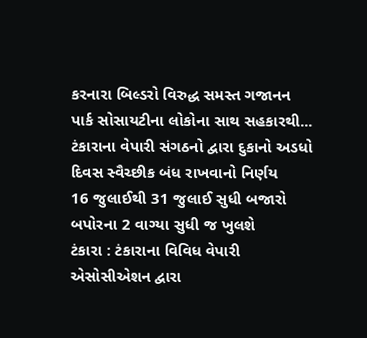કરનારા બિલ્ડરો વિરુદ્ધ સમસ્ત ગજાનન પાર્ક સોસાયટીના લોકોના સાથ સહકારથી...
ટંકારાના વેપારી સંગઠનો દ્વારા દુકાનો અડધો દિવસ સ્વૈચ્છીક બંધ રાખવાનો નિર્ણય
16 જુલાઈથી 31 જુલાઈ સુધી બજારો બપોરના 2 વાગ્યા સુધી જ ખુલશે
ટંકારા : ટંકારાના વિવિધ વેપારી એસોસીએશન દ્વારા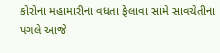કોરોના મહામારીના વધતા ફેલાવા સામે સાવચેતીના પગલે આજે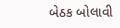બેઠક બોલાવી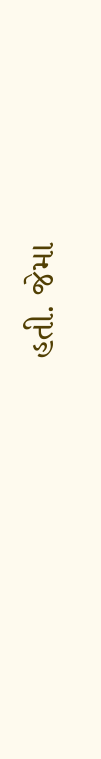હતી. જેમા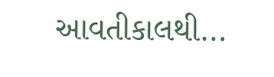આવતીકાલથી...